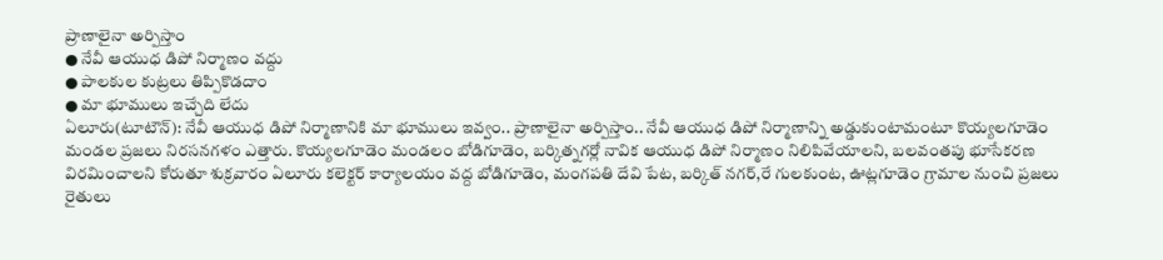ప్రాణాలైనా అర్పిస్తాం
● నేవీ ఆయుధ డిపో నిర్మాణం వద్దు
● పాలకుల కుట్రలు తిప్పికొడదాం
● మా భూములు ఇచ్చేది లేదు
ఏలూరు(టూటౌన్): నేవీ ఆయుధ డిపో నిర్మాణానికి మా భూములు ఇవ్వం.. ప్రాణాలైనా అర్పిస్తాం.. నేవీ ఆయుధ డిపో నిర్మాణాన్ని అడ్డుకుంటామంటూ కొయ్యలగూడెం మండల ప్రజలు నిరసనగళం ఎత్తారు. కొయ్యలగూడెం మండలం బోడిగూడెం, బర్కిత్నగర్లో నావిక ఆయుధ డిపో నిర్మాణం నిలిపివేయాలని, బలవంతపు భూసేకరణ విరమించాలని కోరుతూ శుక్రవారం ఏలూరు కలెక్టర్ కార్యాలయం వద్ద బోడిగూడెం, మంగపతి దేవి పేట, బర్కిత్ నగర్,రే గులకుంట, ఊట్లగూడెం గ్రామాల నుంచి ప్రజలు రైతులు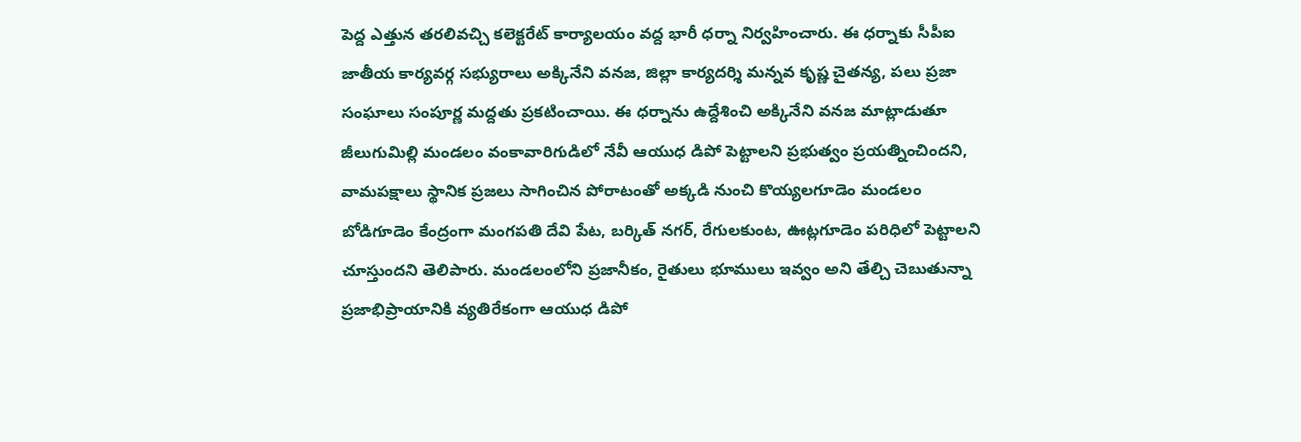పెద్ద ఎత్తున తరలివచ్చి కలెక్టరేట్ కార్యాలయం వద్ద భారీ ధర్నా నిర్వహించారు. ఈ ధర్నాకు సీపీఐ జాతీయ కార్యవర్గ సభ్యురాలు అక్కినేని వనజ, జిల్లా కార్యదర్శి మన్నవ కృష్ణ చైతన్య, పలు ప్రజా సంఘాలు సంపూర్ణ మద్దతు ప్రకటించాయి. ఈ ధర్నాను ఉద్దేశించి అక్కినేని వనజ మాట్లాడుతూ జీలుగుమిల్లి మండలం వంకావారిగుడిలో నేవీ ఆయుధ డిపో పెట్టాలని ప్రభుత్వం ప్రయత్నించిందని, వామపక్షాలు స్థానిక ప్రజలు సాగించిన పోరాటంతో అక్కడి నుంచి కొయ్యలగూడెం మండలం బోడిగూడెం కేంద్రంగా మంగపతి దేవి పేట, బర్కిత్ నగర్, రేగులకుంట, ఊట్లగూడెం పరిధిలో పెట్టాలని చూస్తుందని తెలిపారు. మండలంలోని ప్రజానీకం, రైతులు భూములు ఇవ్వం అని తేల్చి చెబుతున్నా ప్రజాభిప్రాయానికి వ్యతిరేకంగా ఆయుధ డిపో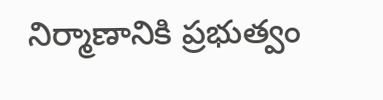నిర్మాణానికి ప్రభుత్వం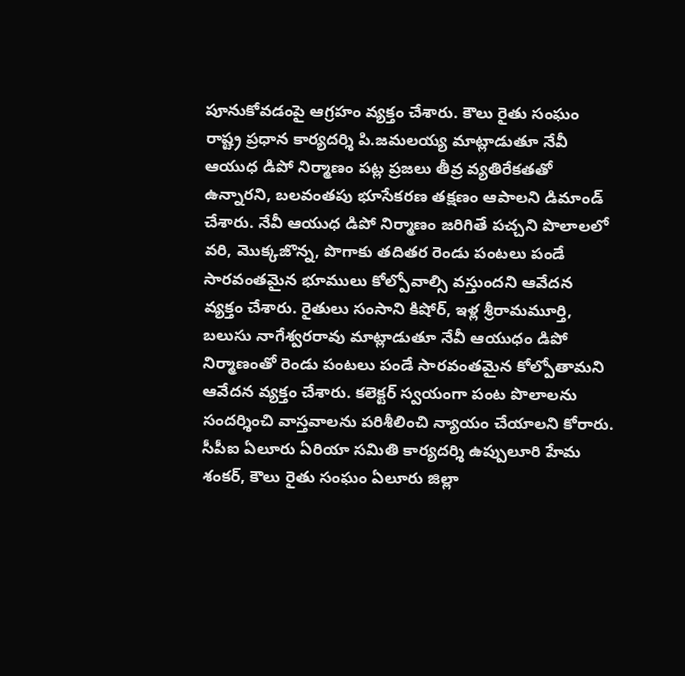పూనుకోవడంపై ఆగ్రహం వ్యక్తం చేశారు. కౌలు రైతు సంఘం రాష్ట్ర ప్రధాన కార్యదర్శి పి.జమలయ్య మాట్లాడుతూ నేవీ ఆయుధ డిపో నిర్మాణం పట్ల ప్రజలు తీవ్ర వ్యతిరేకతతో ఉన్నారని, బలవంతపు భూసేకరణ తక్షణం ఆపాలని డిమాండ్ చేశారు. నేవీ ఆయుధ డిపో నిర్మాణం జరిగితే పచ్చని పొలాలలో వరి, మొక్కజొన్న, పొగాకు తదితర రెండు పంటలు పండే సారవంతమైన భూములు కోల్పోవాల్సి వస్తుందని ఆవేదన వ్యక్తం చేశారు. రైతులు సంసాని కిషోర్, ఇళ్ల శ్రీరామమూర్తి, బలుసు నాగేశ్వరరావు మాట్లాడుతూ నేవీ ఆయుధం డిపో నిర్మాణంతో రెండు పంటలు పండే సారవంతమైన కోల్పోతామని ఆవేదన వ్యక్తం చేశారు. కలెక్టర్ స్వయంగా పంట పొలాలను సందర్శించి వాస్తవాలను పరిశీలించి న్యాయం చేయాలని కోరారు. సీపీఐ ఏలూరు ఏరియా సమితి కార్యదర్శి ఉప్పులూరి హేమ శంకర్, కౌలు రైతు సంఘం ఏలూరు జిల్లా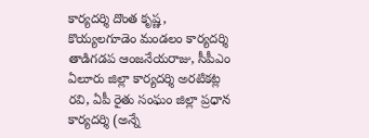కార్యదర్శి దొంత కృష్ణ, కొయ్యలగూడెం మండలం కార్యదర్శి తాడిగడప ఆంజనేయరాజు, సీపీఎం ఏలూరు జిల్లా కార్యదర్శి అరటికట్ల రవి, ఏపీ రైతు సంఘం జిల్లా ప్రధాన కార్యదర్శి (అన్నే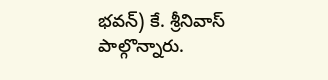భవన్) కే. శ్రీనివాస్ పాల్గొన్నారు.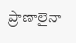ప్రాణాలైనా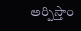అర్పిస్తాం